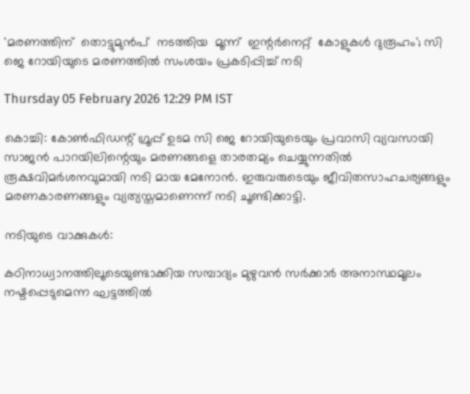'മരണത്തിന്  തൊട്ടുമുൻപ്  നടത്തിയ  മൂന്ന്  ഇന്റർനെറ്റ്  കോളുകൾ ദുരൂഹം'; സി ജെ റോയിയുടെ മരണത്തിൽ സംശയം പ്രകടിപ്പിച്ച് നടി

Thursday 05 February 2026 12:29 PM IST

കൊച്ചി: കോൺഫിഡന്റ് ഗ്രൂപ്പ് ഉടമ സി ജെ റോയിയുടെയും പ്രവാസി വ്യവസായി സാജൻ പാറയിലിന്റെയും മരണങ്ങളെ താരതമ്യം ചെയ്യുന്നതിൽ രൂക്ഷവിമർശനവുമായി നടി മായ മേനോൻ. ഇരുവരുടെയും ജീവിതസാഹചര്യങ്ങളും മരണകാരണങ്ങളും വ്യത്യസ്തമാണെന്ന് നടി ചൂണ്ടിക്കാട്ടി.

നടിയുടെ വാക്കുകൾ:

കഠിനാധ്വാനത്തിലൂടെയുണ്ടാക്കിയ സമ്പാദ്യം മുഴുവൻ സർക്കാർ അനാസ്ഥമൂലം നഷ്ടപ്പെടുമെന്ന ഘട്ടത്തിൽ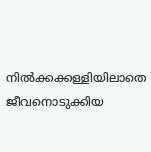നിൽക്കക്കള്ളിയിലാതെ ജീവനൊടുക്കിയ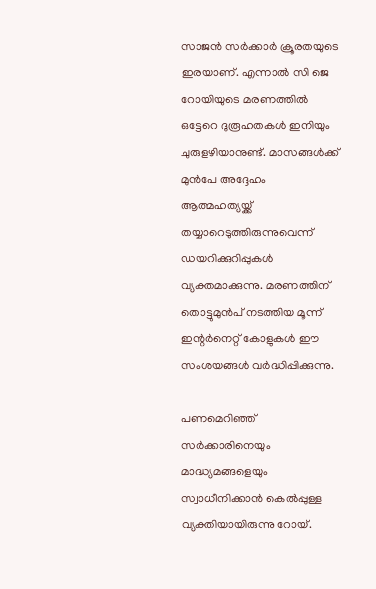സാജൻ സർക്കാർ ക്രൂരതയുടെ ഇരയാണ്. എന്നാൽ സി ജെ റോയിയുടെ മരണത്തിൽ ഒട്ടേറെ ദുരൂഹതകൾ ഇനിയും ചുരുളഴിയാനുണ്ട്. മാസങ്ങൾക്ക് മുൻപേ അദ്ദേഹം ആത്മഹത്യയ്ക്ക് തയ്യാറെടുത്തിരുന്നുവെന്ന് ഡയറിക്കുറിപ്പുകൾ വ്യക്തമാക്കുന്നു. മരണത്തിന് തൊട്ടുമുൻപ് നടത്തിയ മൂന്ന് ഇന്റർനെറ്റ് കോളുകൾ ഈ സംശയങ്ങൾ വർദ്ധിപ്പിക്കുന്നു.

പണമെറിഞ്ഞ് സർക്കാരിനെയും മാദ്ധ്യമങ്ങളെയും സ്വാധീനിക്കാൻ കെൽപ്പുള്ള വ്യക്തിയായിരുന്നു റോയ്.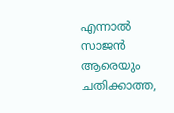എന്നാൽ സാജൻ ആരെയും ചതിക്കാത്ത,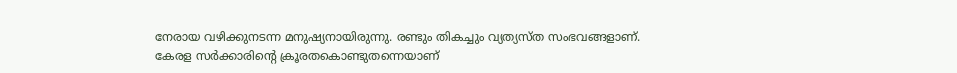നേരായ വഴിക്കുനടന്ന മനുഷ്യനായിരുന്നു. രണ്ടും തികച്ചും വ്യത്യസ്‌ത സംഭവങ്ങളാണ്. കേരള സർക്കാരിന്റെ ക്രൂരതകൊണ്ടുതന്നെയാണ്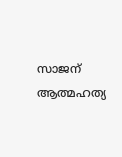സാജന് ആത്മഹത്യ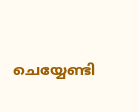ചെയ്യേണ്ടി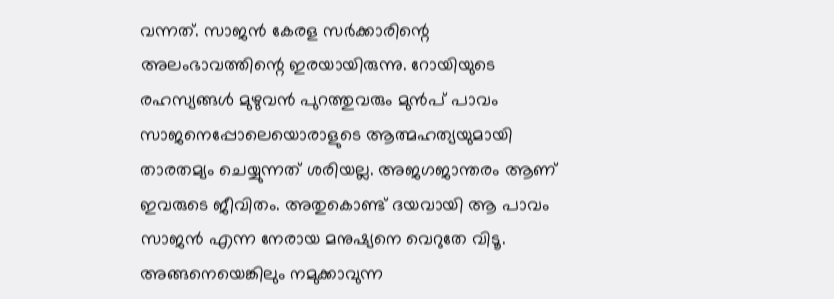വന്നത്. സാജൻ കേരള സർക്കാരിന്റെ അലംഭാവത്തിന്റെ ഇരയായിരുന്നു. റോയിയുടെ രഹസ്യങ്ങൾ മുഴുവൻ പുറത്തുവരും മുൻപ് പാവം സാജനെപ്പോലെയൊരാളുടെ ആത്മഹത്യയുമായി താരതമ്യം ചെയ്യുന്നത് ശരിയല്ല. അജഗജാന്തരം ആണ് ഇവരുടെ ജീവിതം. അതുകൊണ്ട് ദയവായി ആ പാവം സാജൻ എന്ന നേരായ മനുഷ്യനെ വെറുതേ വിടൂ. അങ്ങനെയെങ്കിലും നമുക്കാവുന്ന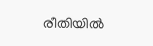രീതിയിൽ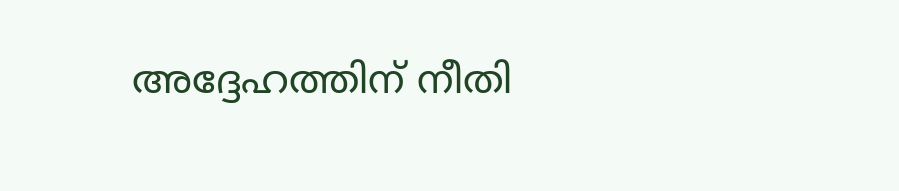അദ്ദേഹത്തിന് നീതി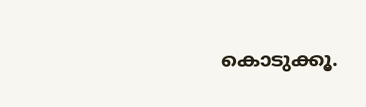കൊടുക്കൂ.